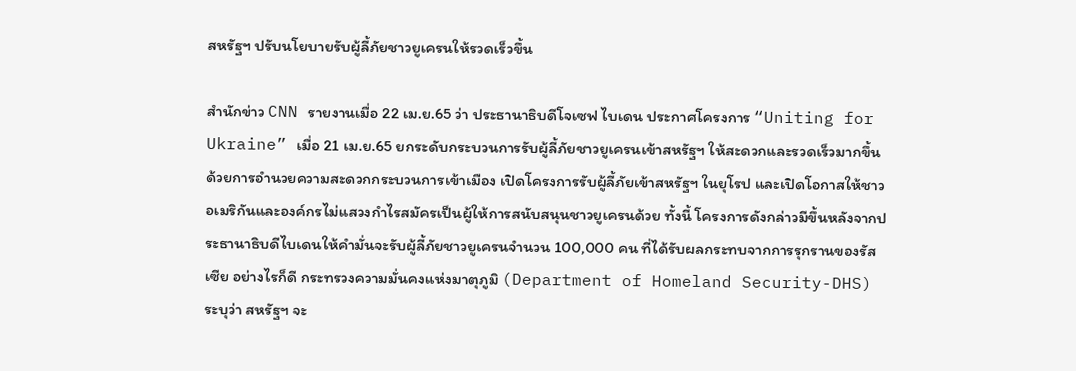สหรัฐฯ ปรับนโยบายรับผู้ลี้ภัยชาวยูเครนให้รวดเร็วขึ้น

สำนักข่าว CNN รายงานเมื่อ 22 เม.ย.65 ว่า ประธานาธิบดีโจเซฟ ไบเดน ประกาศโครงการ “Uniting for Ukraine” เมื่อ 21 เม.ย.65 ยกระดับกระบวนการรับผู้ลี้ภัยชาวยูเครนเข้าสหรัฐฯ ให้สะดวกและรวดเร็วมากขึ้น ด้วยการอำนวยความสะดวกกระบวนการเข้าเมือง เปิดโครงการรับผู้ลี้ภัยเข้าสหรัฐฯ ในยุโรป และเปิดโอกาสให้ชาวอเมริกันและองค์กรไม่แสวงกำไรสมัครเป็นผู้ให้การสนับสนุนชาวยูเครนด้วย ทั้งนี้ โครงการดังกล่าวมีขึ้นหลังจากประธานาธิบดีไบเดนให้คำมั่นจะรับผู้ลี้ภัยชาวยูเครนจำนวน 100,000 คน ที่ได้รับผลกระทบจากการรุกรานของรัสเซีย อย่างไรก็ดี กระทรวงความมั่นคงแห่งมาตุภูมิ (Department of Homeland Security-DHS) ระบุว่า สหรัฐฯ จะ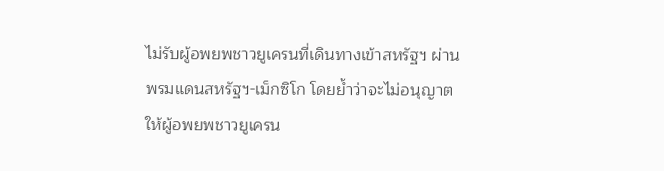ไม่รับผู้อพยพชาวยูเครนที่เดินทางเข้าสหรัฐฯ ผ่านพรมแดนสหรัฐฯ-เม็กซิโก โดยย้ำว่าจะไม่อนุญาตให้ผู้อพยพชาวยูเครน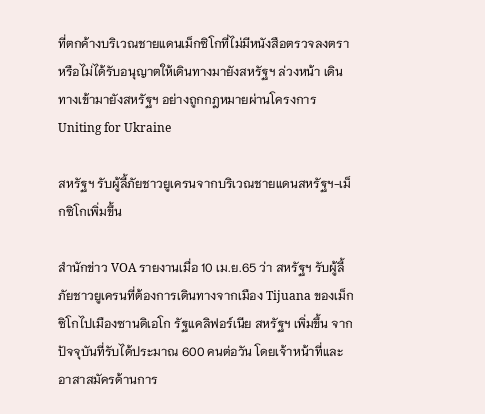ที่ตกค้างบริเวณชายแดนเม็กซิโกที่ไม่มีหนังสือตรวจลงตรา หรือไม่ได้รับอนุญาตให้เดินทางมายังสหรัฐฯ ล่วงหน้า เดินทางเข้ามายังสหรัฐฯ อย่างถูกกฎหมายผ่านโครงการ Uniting for Ukraine

สหรัฐฯ รับผู้ลี้ภัยชาวยูเครนจากบริเวณชายแดนสหรัฐฯ-เม็กซิโกเพิ่มขึ้น

สำนักข่าว VOA รายงานเมื่อ 10 เม.ย.65 ว่า สหรัฐฯ รับผู้ลี้ภัยชาวยูเครนที่ต้องการเดินทางจากเมือง Tijuana ของเม็กซิโกไปเมืองซานดิเอโก รัฐแคลิฟอร์เนีย สหรัฐฯ เพิ่มขึ้น จากปัจจุบันที่รับได้ประมาณ 600 คนต่อวัน โดยเจ้าหน้าที่และอาสาสมัครด้านการ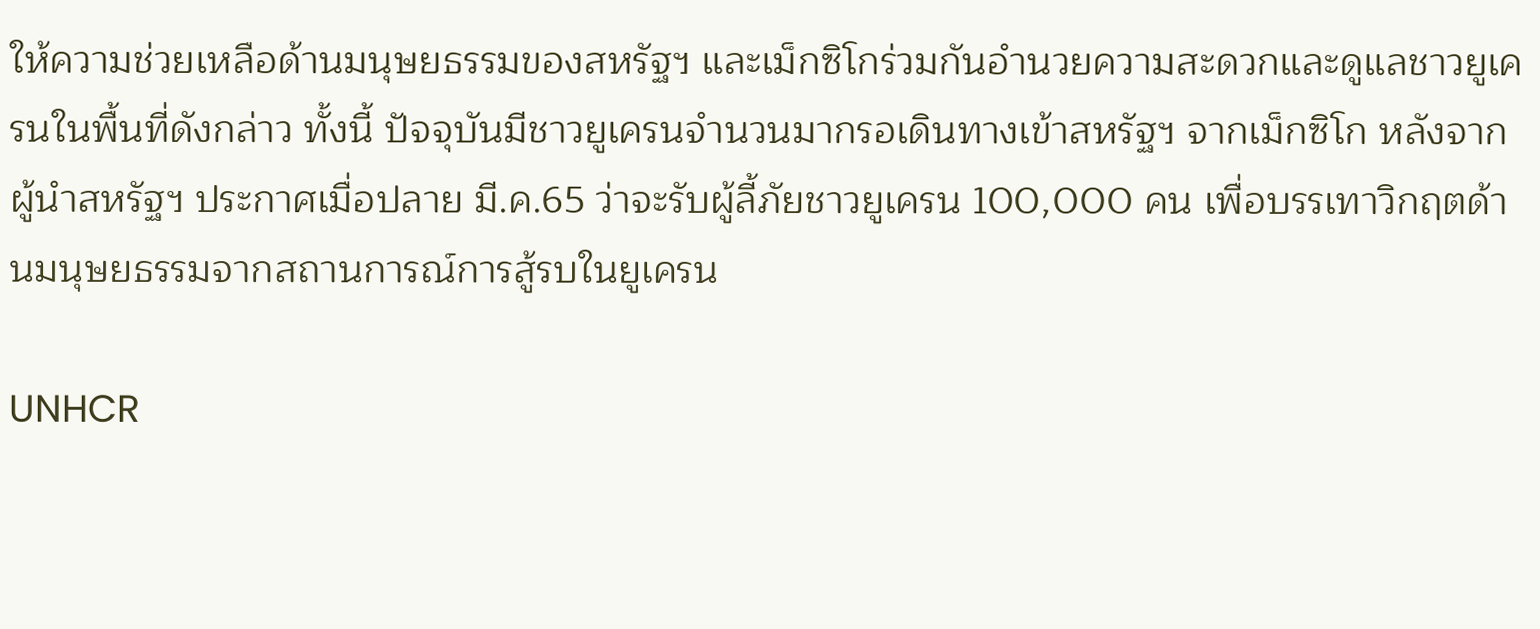ให้ความช่วยเหลือด้านมนุษยธรรมของสหรัฐฯ และเม็กซิโกร่วมกันอำนวยความสะดวกและดูแลชาวยูเครนในพื้นที่ดังกล่าว ทั้งนี้ ปัจจุบันมีชาวยูเครนจำนวนมากรอเดินทางเข้าสหรัฐฯ จากเม็กซิโก หลังจากผู้นำสหรัฐฯ ประกาศเมื่อปลาย มี.ค.65 ว่าจะรับผู้ลี้ภัยชาวยูเครน 100,000 คน เพื่อบรรเทาวิกฤตด้านมนุษยธรรมจากสถานการณ์การสู้รบในยูเครน

UNHCR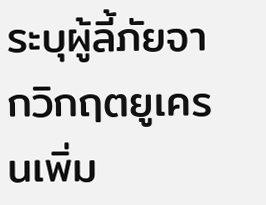ระบุผู้ลี้ภัยจากวิกฤตยูเครนเพิ่ม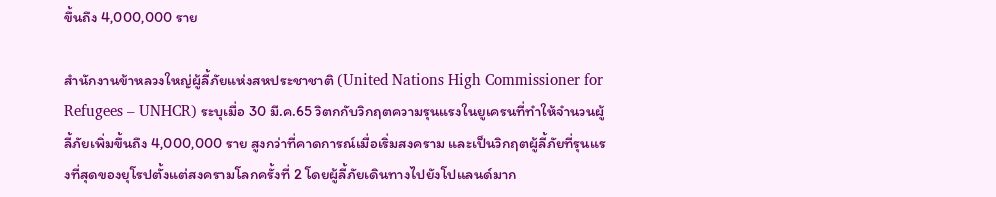ขึ้นถึง 4,000,000 ราย

สำนักงานข้าหลวงใหญ่ผู้ลี้ภัยแห่งสหประชาชาติ (United Nations High Commissioner for Refugees – UNHCR) ระบุเมื่อ 30 มี.ค.65 วิตกกับวิกฤตความรุนแรงในยูเครนที่ทำให้จำนวนผู้ลี้ภัยเพิ่มขึ้นถึง 4,000,000 ราย สูงกว่าที่คาดการณ์เมื่อเริ่มสงคราม และเป็นวิกฤตผู้ลี้ภัยที่รุนแรงที่สุดของยุโรปตั้งแต่สงครามโลกครั้งที่ 2 โดยผู้ลี้ภัยเดินทางไปยังโปแลนด์มาก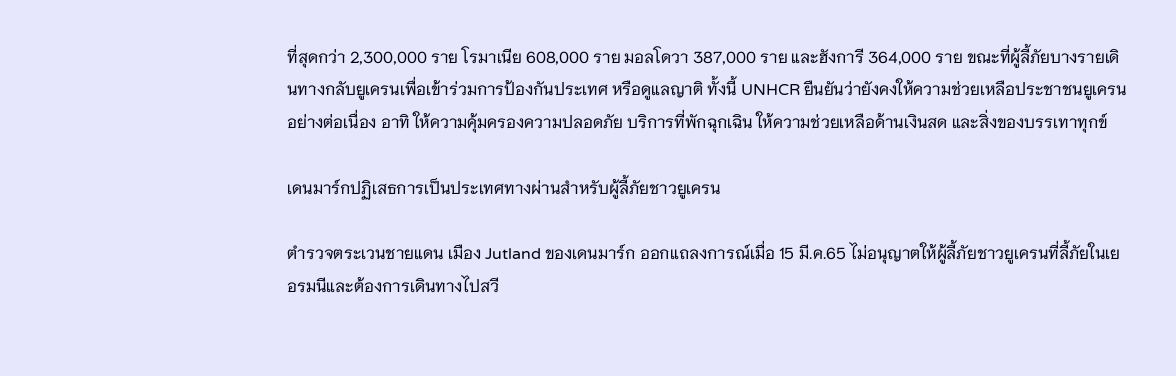ที่สุดกว่า 2,300,000 ราย โรมาเนีย 608,000 ราย มอลโดวา 387,000 ราย และฮังการี 364,000 ราย ขณะที่ผู้ลี้ภัยบางรายเดินทางกลับยูเครนเพื่อเข้าร่วมการป้องกันประเทศ หรือดูแลญาติ ทั้งนี้ UNHCR ยืนยันว่ายังคงให้ความช่วยเหลือประชาชนยูเครนอย่างต่อเนื่อง อาทิ ให้ความคุ้มครองความปลอดภัย บริการที่พักฉุกเฉิน ให้ความช่วยเหลือด้านเงินสด และสิ่งของบรรเทาทุกข์

เดนมาร์กปฏิเสธการเป็นประเทศทางผ่านสำหรับผู้ลี้ภัยชาวยูเครน

ตำรวจตระเวนชายแดน เมือง Jutland ของเดนมาร์ก ออกแถลงการณ์เมื่อ 15 มี.ค.65 ไม่อนุญาตให้ผู้ลี้ภัยชาวยูเครนที่ลี้ภัยในเยอรมนีและต้องการเดินทางไปสวี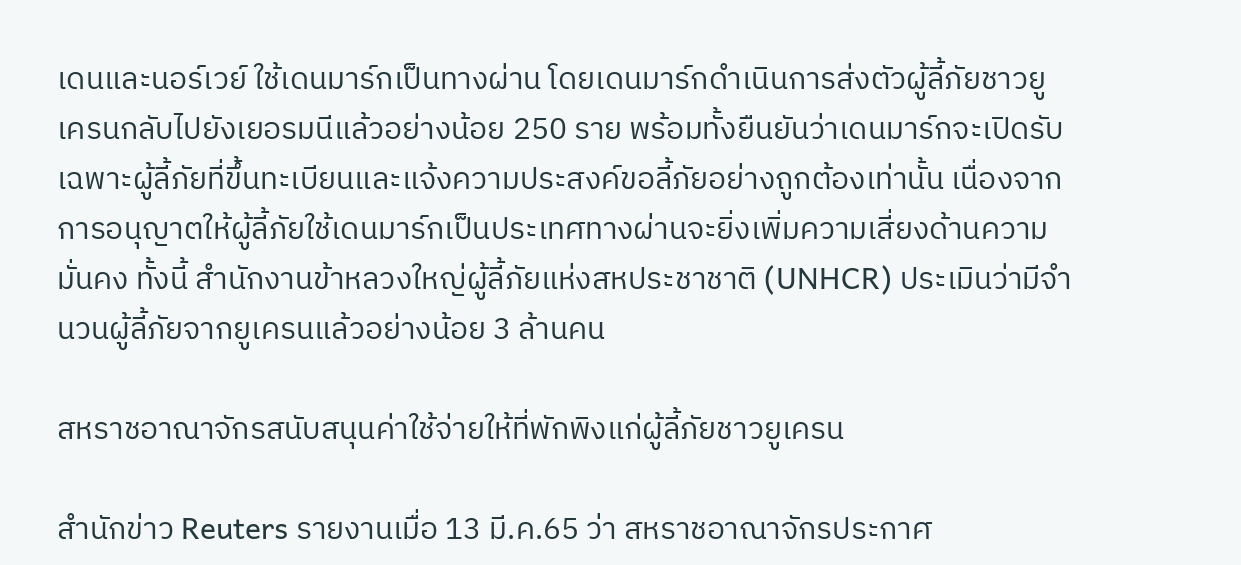เดนและนอร์เวย์ ใช้เดนมาร์กเป็นทางผ่าน โดยเดนมาร์กดำเนินการส่งตัวผู้ลี้ภัยชาวยูเครนกลับไปยังเยอรมนีแล้วอย่างน้อย 250 ราย พร้อมทั้งยืนยันว่าเดนมาร์กจะเปิดรับเฉพาะผู้ลี้ภัยที่ขึ้นทะเบียนและแจ้งความประสงค์ขอลี้ภัยอย่างถูกต้องเท่านั้น เนื่องจากการอนุญาตให้ผู้ลี้ภัยใช้เดนมาร์กเป็นประเทศทางผ่านจะยิ่งเพิ่มความเสี่ยงด้านความมั่นคง ทั้งนี้ สำนักงานข้าหลวงใหญ่ผู้ลี้ภัยแห่งสหประชาชาติ (UNHCR) ประเมินว่ามีจำนวนผู้ลี้ภัยจากยูเครนแล้วอย่างน้อย 3 ล้านคน

สหราชอาณาจักรสนับสนุนค่าใช้จ่ายให้ที่พักพิงแก่ผู้ลี้ภัยชาวยูเครน

สำนักข่าว Reuters รายงานเมื่อ 13 มี.ค.65 ว่า สหราชอาณาจักรประกาศ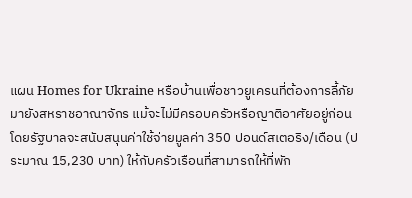แผน Homes for Ukraine หรือบ้านเพื่อชาวยูเครนที่ต้องการลี้ภัยมายังสหราชอาณาจักร แม้จะไม่มีครอบครัวหรือญาติอาศัยอยู่ก่อน โดยรัฐบาลจะสนับสนุนค่าใช้จ่ายมูลค่า 350 ปอนด์สเตอริง/เดือน (ประมาณ 15,230 บาท) ให้กับครัวเรือนที่สามารถให้ที่พัก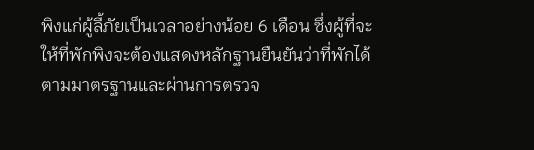พิงแก่ผู้ลี้ภัยเป็นเวลาอย่างน้อย 6 เดือน ซึ่งผู้ที่จะให้ที่พักพิงจะต้องแสดงหลักฐานยืนยันว่าที่พักได้ตามมาตรฐานและผ่านการตรวจ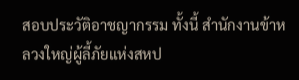สอบประวัติอาชญากรรม ทั้งนี้ สำนักงานข้าหลวงใหญ่ผู้ลี้ภัยแห่งสหป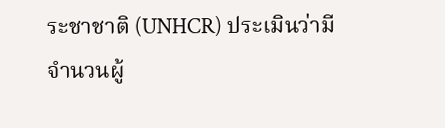ระชาชาติ (UNHCR) ประเมินว่ามีจำนวนผู้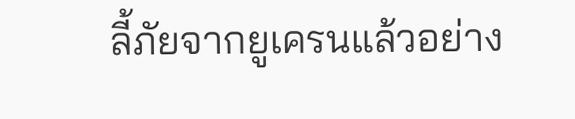ลี้ภัยจากยูเครนแล้วอย่าง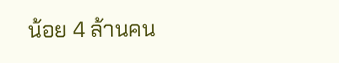น้อย 4 ล้านคน